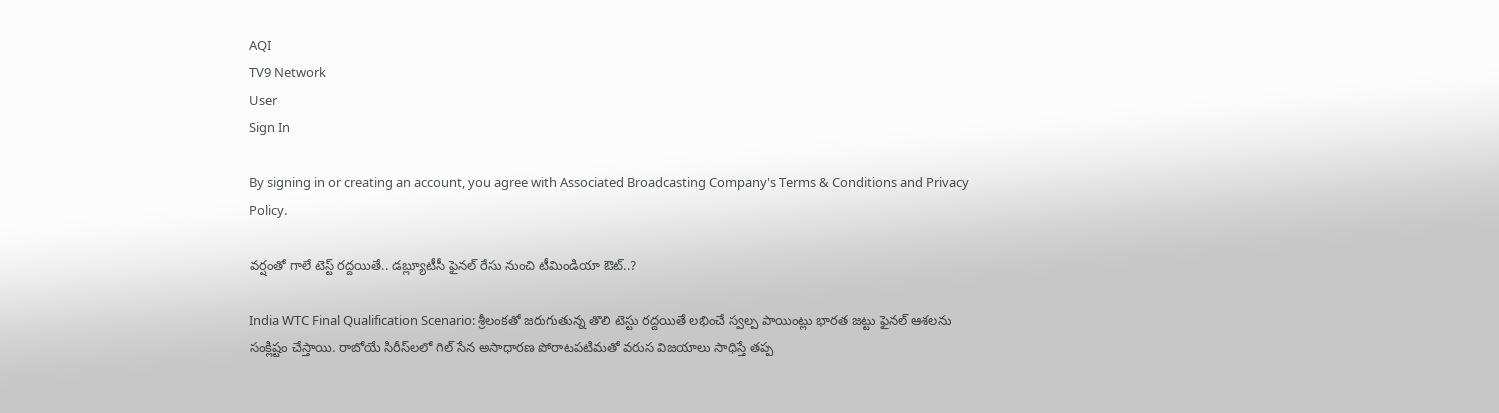AQI
TV9 Network
User
Sign In

By signing in or creating an account, you agree with Associated Broadcasting Company's Terms & Conditions and Privacy Policy.

వర్షంతో గాలే టెస్ట్ రద్దయితే.. డబ్ల్యూటీసీ ఫైనల్ రేసు నుంచి టీమిండియా ఔట్..?

India WTC Final Qualification Scenario: శ్రీలంకతో జరుగుతున్న తొలి టెస్టు రద్దయితే లభించే స్వల్ప పాయింట్లు భారత జట్టు ఫైనల్ ఆశలను సంక్లిష్టం చేస్తాయి. రాబోయే సిరీస్‌లలో గిల్ సేన అసాధారణ పోరాటపటిమతో వరుస విజయాలు సాధిస్తే తప్ప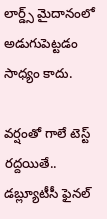లార్డ్స్ మైదానంలో అడుగుపెట్టడం సాధ్యం కాదు.

వర్షంతో గాలే టెస్ట్ రద్దయితే.. డబ్ల్యూటీసీ ఫైనల్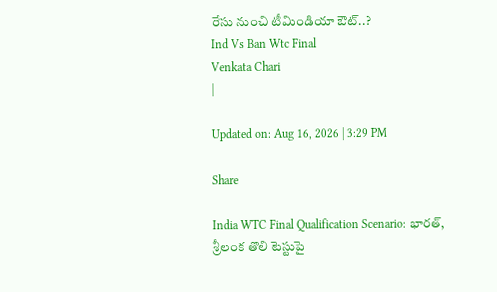రేసు నుంచి టీమిండియా ఔట్..?
Ind Vs Ban Wtc Final
Venkata Chari
|

Updated on: Aug 16, 2026 | 3:29 PM

Share

India WTC Final Qualification Scenario: భారత్, శ్రీలంక తొలి టెస్టుపై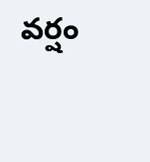వర్షం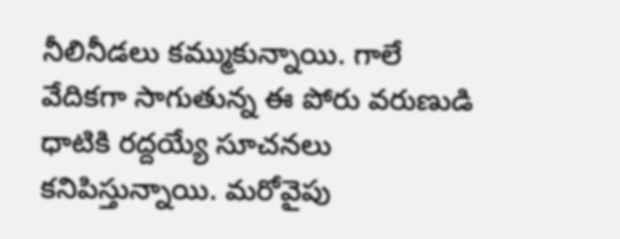నీలినీడలు కమ్ముకున్నాయి. గాలే వేదికగా సాగుతున్న ఈ పోరు వరుణుడి ధాటికి రద్దయ్యే సూచనలు కనిపిస్తున్నాయి. మరోవైపు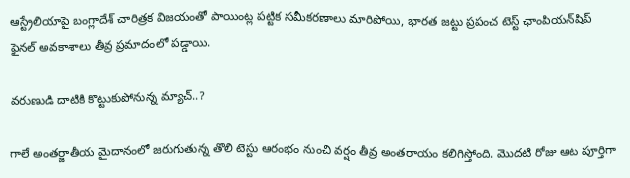ఆస్ట్రేలియాపై బంగ్లాదేశ్ చారిత్రక విజయంతో పాయింట్ల పట్టిక సమీకరణాలు మారిపోయి, భారత జట్టు ప్రపంచ టెస్ట్ ఛాంపియన్‌షిప్ ఫైనల్ అవకాశాలు తీవ్ర ప్రమాదంలో పడ్డాయి.

వరుణుడి దాటికి కొట్టుకుపోనున్న మ్యాచ్..?

గాలే అంతర్జాతీయ మైదానంలో జరుగుతున్న తొలి టెస్టు ఆరంభం నుంచి వర్షం తీవ్ర అంతరాయం కలిగిస్తోంది. మొదటి రోజు ఆట పూర్తిగా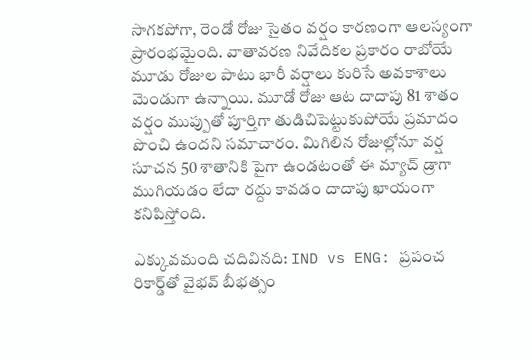సాగకపోగా, రెండో రోజు సైతం వర్షం కారణంగా ఆలస్యంగా ప్రారంభమైంది. వాతావరణ నివేదికల ప్రకారం రాబోయే మూడు రోజుల పాటు భారీ వర్షాలు కురిసే అవకాశాలు మెండుగా ఉన్నాయి. మూడో రోజు ఆట దాదాపు 81 శాతం వర్షం ముప్పుతో పూర్తిగా తుడిచిపెట్టుకుపోయే ప్రమాదం పొంచి ఉందని సమాచారం. మిగిలిన రోజుల్లోనూ వర్ష సూచన 50 శాతానికి పైగా ఉండటంతో ఈ మ్యాచ్ డ్రాగా ముగియడం లేదా రద్దు కావడం దాదాపు ఖాయంగా కనిపిస్తోంది.

ఎక్కువమంది చదివినది: IND vs ENG: ప్రపంచ రికార్డ్‌తో వైభవ్ బీభత్సం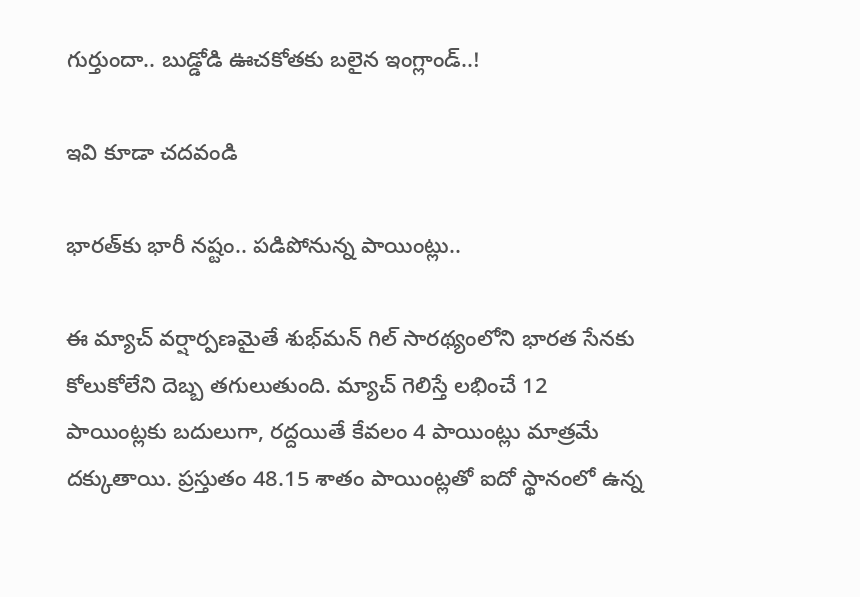గుర్తుందా.. బుడ్డోడి ఊచకోతకు బలైన ఇంగ్లాండ్..!

ఇవి కూడా చదవండి

భారత్‌కు భారీ నష్టం.. పడిపోనున్న పాయింట్లు..

ఈ మ్యాచ్ వర్షార్పణమైతే శుభ్‌మన్ గిల్ సారథ్యంలోని భారత సేనకు కోలుకోలేని దెబ్బ తగులుతుంది. మ్యాచ్ గెలిస్తే లభించే 12 పాయింట్లకు బదులుగా, రద్దయితే కేవలం 4 పాయింట్లు మాత్రమే దక్కుతాయి. ప్రస్తుతం 48.15 శాతం పాయింట్లతో ఐదో స్థానంలో ఉన్న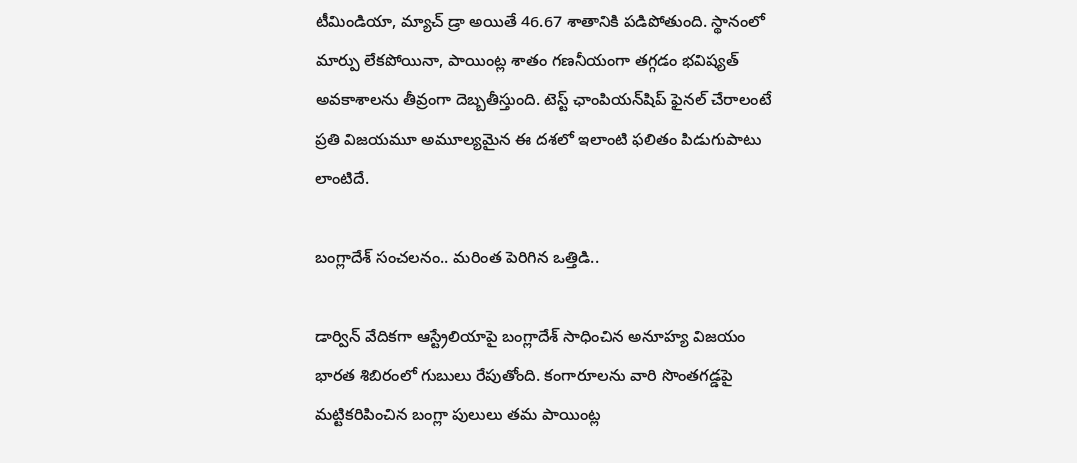టీమిండియా, మ్యాచ్ డ్రా అయితే 46.67 శాతానికి పడిపోతుంది. స్థానంలో మార్పు లేకపోయినా, పాయింట్ల శాతం గణనీయంగా తగ్గడం భవిష్యత్ అవకాశాలను తీవ్రంగా దెబ్బతీస్తుంది. టెస్ట్ ఛాంపియన్‌షిప్ ఫైనల్ చేరాలంటే ప్రతి విజయమూ అమూల్యమైన ఈ దశలో ఇలాంటి ఫలితం పిడుగుపాటు లాంటిదే.

బంగ్లాదేశ్ సంచలనం.. మరింత పెరిగిన ఒత్తిడి..

డార్విన్ వేదికగా ఆస్ట్రేలియాపై బంగ్లాదేశ్ సాధించిన అనూహ్య విజయం భారత శిబిరంలో గుబులు రేపుతోంది. కంగారూలను వారి సొంతగడ్డపై మట్టికరిపించిన బంగ్లా పులులు తమ పాయింట్ల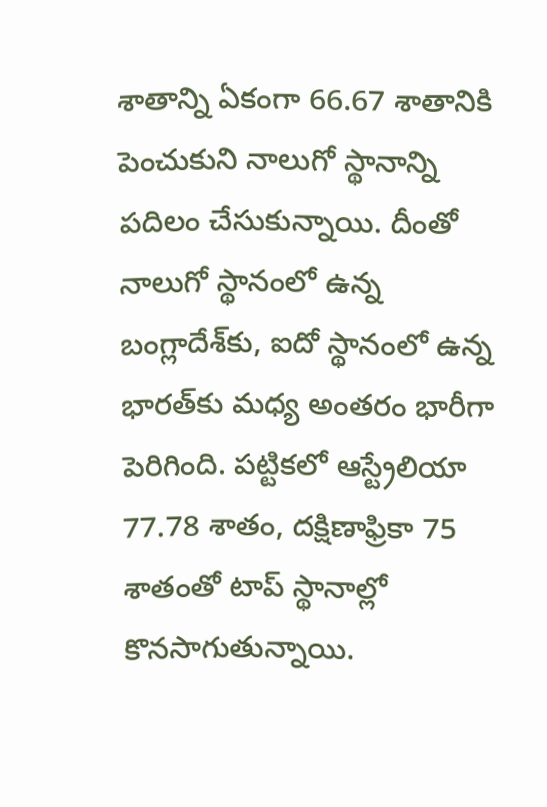శాతాన్ని ఏకంగా 66.67 శాతానికి పెంచుకుని నాలుగో స్థానాన్ని పదిలం చేసుకున్నాయి. దీంతో నాలుగో స్థానంలో ఉన్న బంగ్లాదేశ్‌కు, ఐదో స్థానంలో ఉన్న భారత్‌కు మధ్య అంతరం భారీగా పెరిగింది. పట్టికలో ఆస్ట్రేలియా 77.78 శాతం, దక్షిణాఫ్రికా 75 శాతంతో టాప్ స్థానాల్లో కొనసాగుతున్నాయి.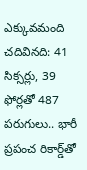ఎక్కువమంది చదివినది: 41 సిక్సర్లు, 39 ఫోర్లతో 487 పరుగులు.. భారీ ప్రపంచ రికార్డ్‌తో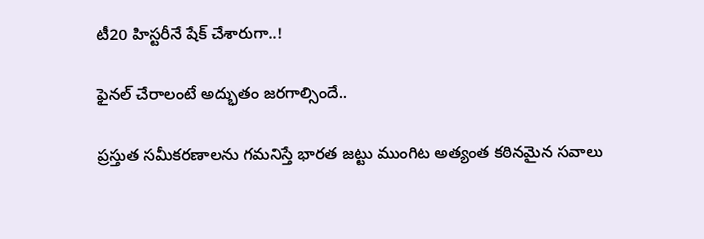టీ20 హిస్టరీనే షేక్ చేశారుగా..!

ఫైనల్ చేరాలంటే అద్భుతం జరగాల్సిందే..

ప్రస్తుత సమీకరణాలను గమనిస్తే భారత జట్టు ముంగిట అత్యంత కఠినమైన సవాలు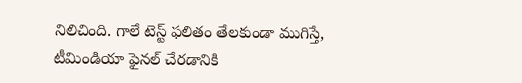నిలిచింది. గాలే టెస్ట్ ఫలితం తేలకుండా ముగిస్తే, టీమిండియా ఫైనల్ చేరడానికి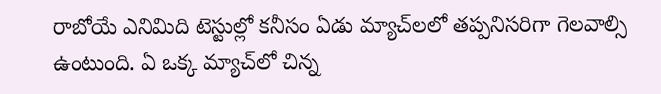రాబోయే ఎనిమిది టెస్టుల్లో కనీసం ఏడు మ్యాచ్‌లలో తప్పనిసరిగా గెలవాల్సి ఉంటుంది. ఏ ఒక్క మ్యాచ్‌లో చిన్న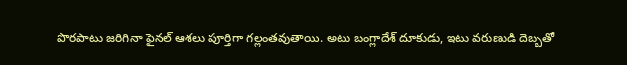పొరపాటు జరిగినా ఫైనల్ ఆశలు పూర్తిగా గల్లంతవుతాయి. అటు బంగ్లాదేశ్ దూకుడు, ఇటు వరుణుడి దెబ్బతో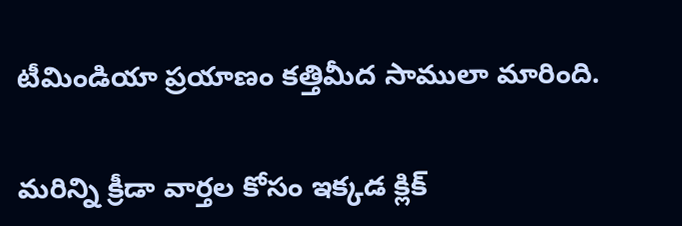టీమిండియా ప్రయాణం కత్తిమీద సాములా మారింది.

మరిన్ని క్రీడా వార్తల కోసం ఇక్కడ క్లిక్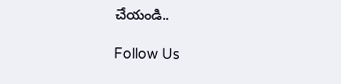చేయండి..

Follow Us